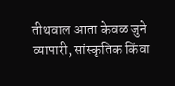तीथवाल आता केवळ जुने व्यापारी, सांस्कृतिक किंवा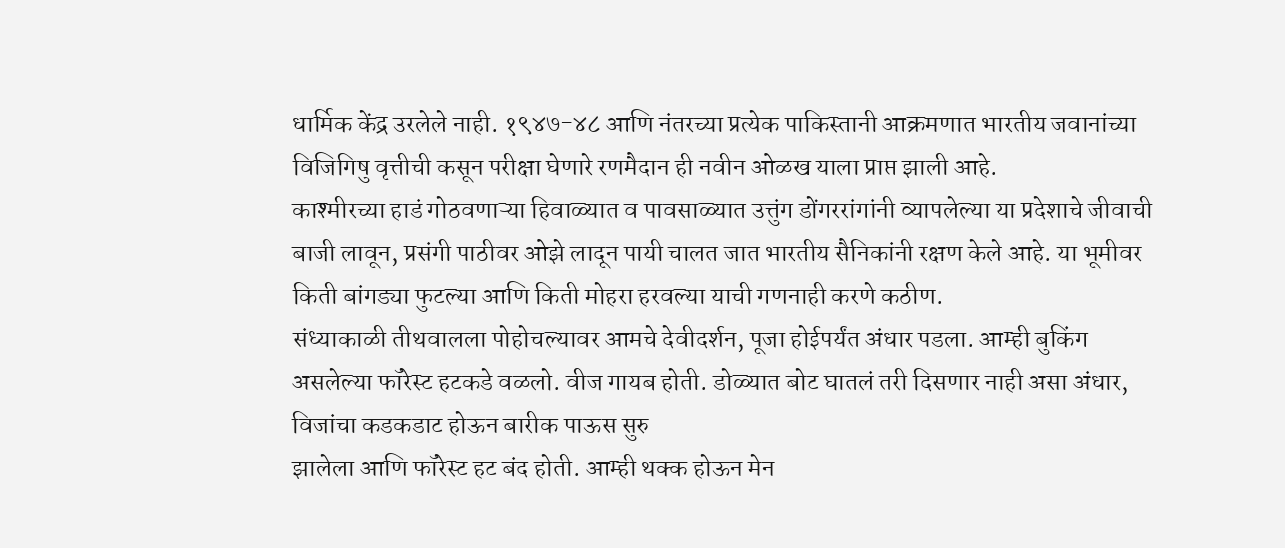धार्मिक केंद्र उरलेले नाही. १९४७-४८ आणि नंतरच्या प्रत्येक पाकिस्तानी आक्रमणात भारतीय जवानांच्या विजिगिषु वृत्तीची कसून परीक्षा घेणारे रणमैदान ही नवीन ओळख याला प्राप्त झाली आहे.
काश्मीरच्या हाडं गोठवणाऱ्या हिवाळ्यात व पावसाळ्यात उत्तुंग डोंगररांगांनी व्यापलेल्या या प्रदेशाचे जीवाची बाजी लावून, प्रसंगी पाठीवर ओझे लादून पायी चालत जात भारतीय सैनिकांनी रक्षण केले आहे. या भूमीवर किती बांगड्या फुटल्या आणि किती मोहरा हरवल्या याची गणनाही करणे कठीण.
संध्याकाळी तीथवालला पोहोचल्यावर आमचे देवीदर्शन, पूजा होईपर्यंत अंधार पडला. आम्ही बुकिंग असलेल्या फॉरेस्ट हटकडे वळलो. वीज गायब होती. डोळ्यात बोट घातलं तरी दिसणार नाही असा अंधार, विजांचा कडकडाट होऊन बारीक पाऊस सुरु
झालेला आणि फॉरेस्ट हट बंद होती. आम्ही थक्क होऊन मेन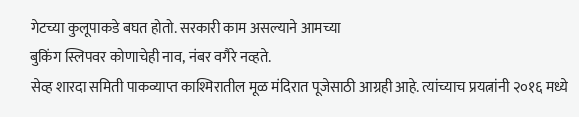गेटच्या कुलूपाकडे बघत होतो. सरकारी काम असल्याने आमच्या
बुकिंग स्लिपवर कोणाचेही नाव, नंबर वगैरे नव्हते.
सेव्ह शारदा समिती पाकव्याप्त काश्मिरातील मूळ मंदिरात पूजेसाठी आग्रही आहे. त्यांच्याच प्रयत्नांनी २०१६ मध्ये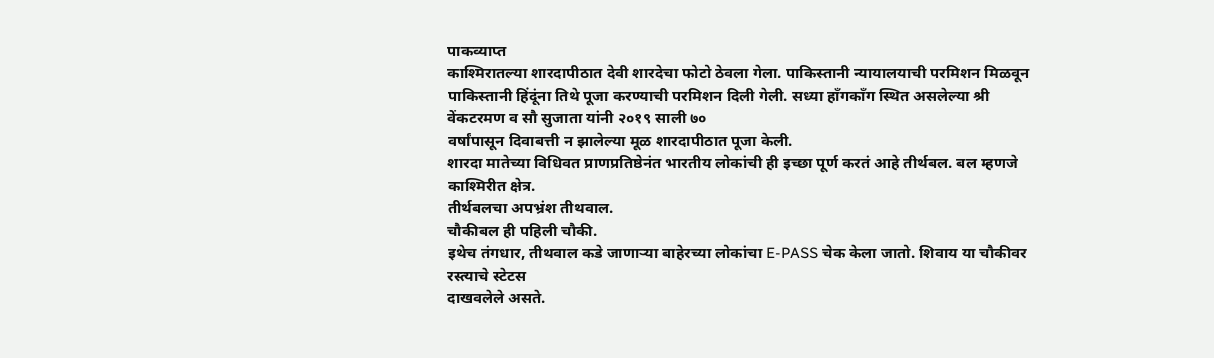पाकव्याप्त
काश्मिरातल्या शारदापीठात देवी शारदेचा फोटो ठेवला गेला. पाकिस्तानी न्यायालयाची परमिशन मिळवून पाकिस्तानी हिंदूंना तिथे पूजा करण्याची परमिशन दिली गेली. सध्या हॉंगकॉंग स्थित असलेल्या श्री वेंकटरमण व सौ सुजाता यांनी २०१९ साली ७०
वर्षांपासून दिवाबत्ती न झालेल्या मूळ शारदापीठात पूजा केली.
शारदा मातेच्या विधिवत प्राणप्रतिष्ठेनंत भारतीय लोकांची ही इच्छा पूर्ण करतं आहे तीर्थबल. बल म्हणजे काश्मिरीत क्षेत्र.
तीर्थबलचा अपभ्रंश तीथवाल.
चौकीबल ही पहिली चौकी.
इथेच तंगधार, तीथवाल कडे जाणाऱ्या बाहेरच्या लोकांचा E-PASS चेक केला जातो. शिवाय या चौकीवर रस्त्याचे स्टेटस
दाखवलेले असते.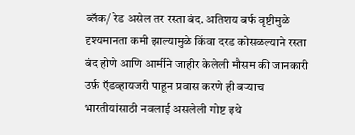ब्लॅक/ रेड असेल तर रस्ता बंद. अतिशय बर्फ वृष्टीमुळे दृश्यमानता कमी झाल्यामुळे किंवा दरड कोसळल्याने रस्ता बंद होणे आणि आर्मीने जाहीर केलेली मौसम की जानकारी उर्फ़ ऍडव्हायजरी पाहून प्रवास करणे ही बऱ्याच भारतीयांसाठी नवलाई असलेली गोष्ट इथे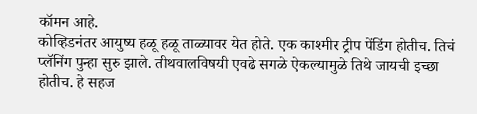कॉमन आहे.
कोव्हिडनंतर आयुष्य हळू हळू ताळ्यावर येत होते. एक काश्मीर ट्रीप पेंडिंग होतीच. तिचं प्लॅनिंग पुन्हा सुरु झाले. तीथवालविषयी एवढे सगळे ऐकल्यामुळे तिथे जायची इच्छा होतीच. हे सहज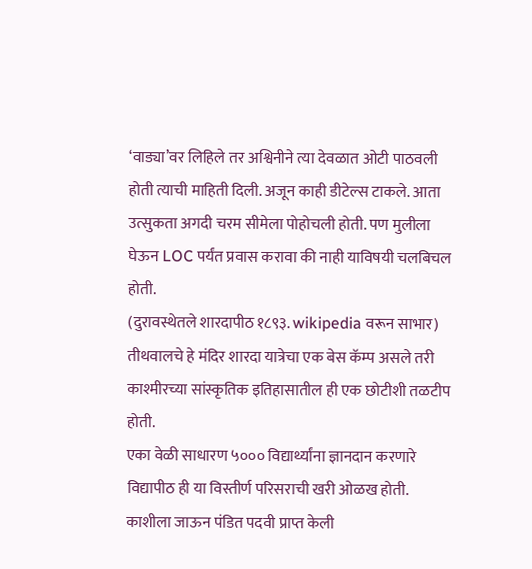‘वाड्या’वर लिहिले तर अश्विनीने त्या देवळात ओटी पाठवली होती त्याची माहिती दिली. अजून काही डीटेल्स टाकले. आता उत्सुकता अगदी चरम सीमेला पोहोचली होती. पण मुलीला घेऊन LOC पर्यंत प्रवास करावा की नाही याविषयी चलबिचल होती.
(दुरावस्थेतले शारदापीठ १८९३. wikipedia वरून साभार)
तीथवालचे हे मंदिर शारदा यात्रेचा एक बेस कॅम्प असले तरी काश्मीरच्या सांस्कृतिक इतिहासातील ही एक छोटीशी तळटीप होती.
एका वेळी साधारण ५००० विद्यार्थ्यांना ज्ञानदान करणारे विद्यापीठ ही या विस्तीर्ण परिसराची खरी ओळख होती.
काशीला जाऊन पंडित पदवी प्राप्त केली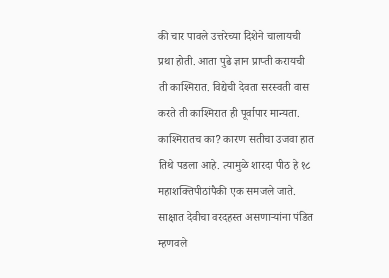की चार पावले उत्तरेच्या दिशेने चालायची प्रथा होती. आता पुढे ज्ञान प्राप्ती करायची ती काश्मिरात. विद्येची देवता सरस्वती वास करते ती काश्मिरात ही पूर्वापार मान्यता. काश्मिरातच का? कारण सतीचा उजवा हात तिथे पडला आहे. त्यामुळे शारदा पीठ हे १८ महाशक्तिपीठांपैकी एक समजले जाते. साक्षात देवीचा वरदहस्त असणाऱ्यांना पंडित म्हणवले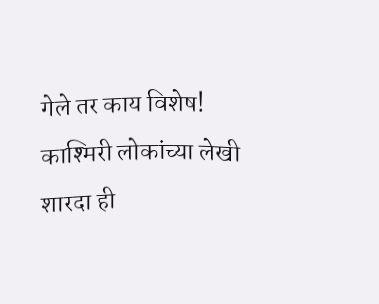गेले तर काय विशेष!
काश्मिरी लोकांच्या लेखी शारदा ही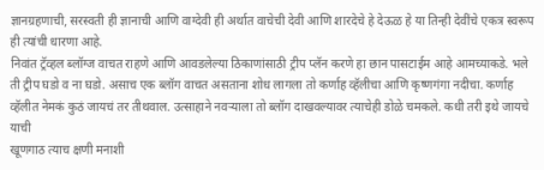ज्ञानग्रहणाची, सरस्वती ही ज्ञानाची आणि वाग्देवी ही अर्थात वाचेची देवी आणि शारदेचे हे देऊळ हे या तिन्ही देवींचे एकत्र स्वरूप ही त्यांची धारणा आहे.
निवांत ट्रॅव्हल ब्लॉग्ज वाचत राहणे आणि आवडलेल्या ठिकाणांसाठी ट्रीप प्लॅन करणे हा छान पासटाईम आहे आमच्याकडे. भले ती ट्रीप घडो व ना घडो. असाच एक ब्लॉग वाचत असताना शोध लागला तो कर्णाह व्हॅलीचा आणि कृष्णगंगा नदीचा. कर्णाह व्हॅलीत नेमकं कुठं जायचं तर तीथवाल. उत्साहाने नवऱ्याला तो ब्लॉग दाखवल्यावर त्याचेही डोळे चमकले. कधी तरी इथे जायचे याची
खूणगाठ त्याच क्षणी मनाशी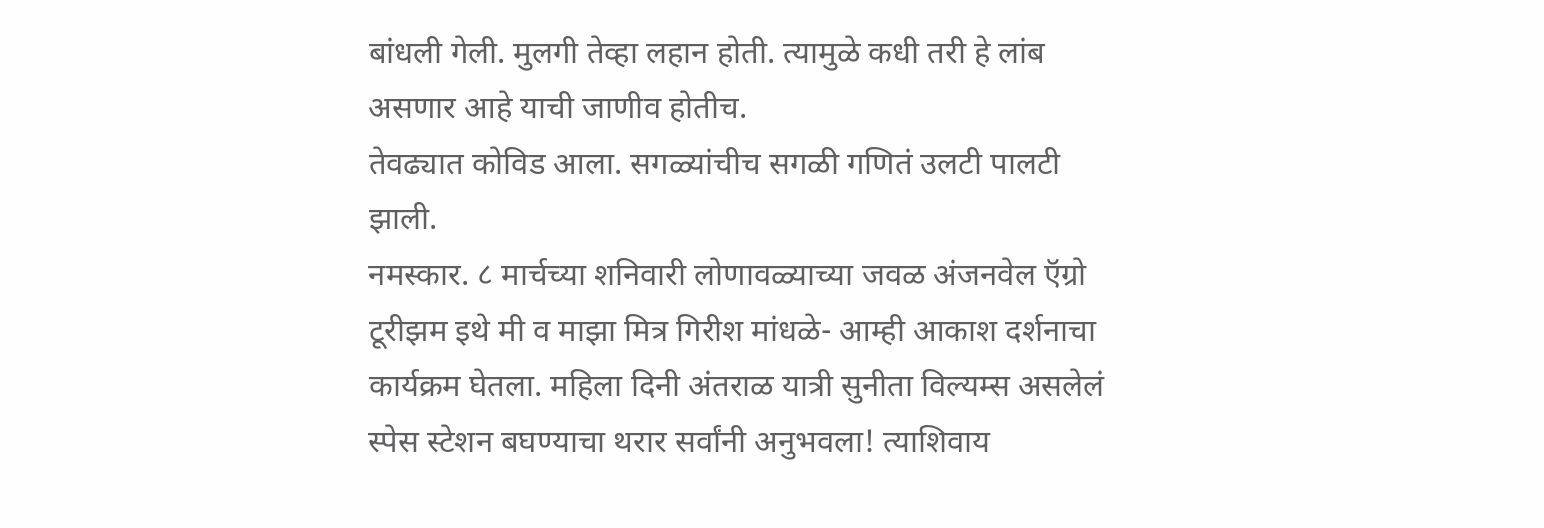बांधली गेली. मुलगी तेव्हा लहान होती. त्यामुळे कधी तरी हे लांब असणार आहे याची जाणीव होतीच.
तेवढ्यात कोविड आला. सगळ्यांचीच सगळी गणितं उलटी पालटी झाली.
नमस्कार. ८ मार्चच्या शनिवारी लोणावळ्याच्या जवळ अंजनवेल ऍग्रो टूरीझम इथे मी व माझा मित्र गिरीश मांधळे- आम्ही आकाश दर्शनाचा कार्यक्रम घेतला. महिला दिनी अंतराळ यात्री सुनीता विल्यम्स असलेलं स्पेस स्टेशन बघण्याचा थरार सर्वांनी अनुभवला! त्याशिवाय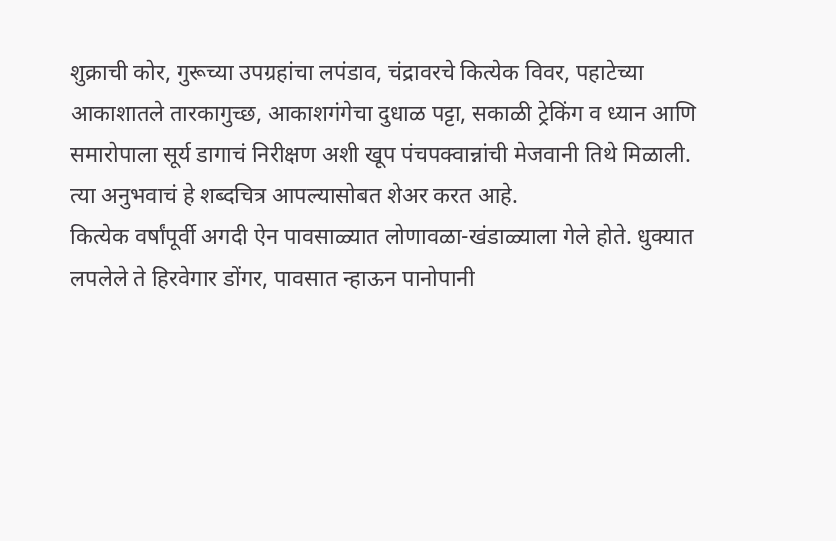शुक्राची कोर, गुरूच्या उपग्रहांचा लपंडाव, चंद्रावरचे कित्येक विवर, पहाटेच्या आकाशातले तारकागुच्छ, आकाशगंगेचा दुधाळ पट्टा, सकाळी ट्रेकिंग व ध्यान आणि समारोपाला सूर्य डागाचं निरीक्षण अशी खूप पंचपक्वान्नांची मेजवानी तिथे मिळाली. त्या अनुभवाचं हे शब्दचित्र आपल्यासोबत शेअर करत आहे.
कित्येक वर्षांपूर्वी अगदी ऐन पावसाळ्यात लोणावळा-खंडाळ्याला गेले होते. धुक्यात लपलेले ते हिरवेगार डोंगर, पावसात न्हाऊन पानोपानी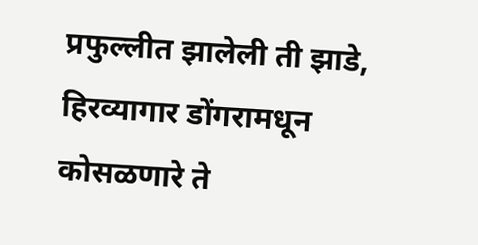प्रफुल्लीत झालेली ती झाडे, हिरव्यागार डोंगरामधून कोसळणारे ते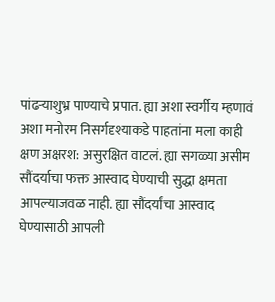पांढऱ्याशुभ्र पाण्याचे प्रपात. ह्या अशा स्वर्गीय म्हणावं अशा मनोरम निसर्गदृश्याकडे पाहतांना मला काही क्षण अक्षरश: असुरक्षित वाटलं. ह्या सगळ्या असीम सौंदर्याचा फक्त आस्वाद घेण्याची सुद्धा क्षमता आपल्याजवळ नाही. ह्या सौंदर्यांचा आस्वाद घेण्यासाठी आपली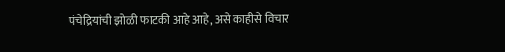पंचेद्रियांची झोळी फाटकी आहे आहे, असे काहीसे विचार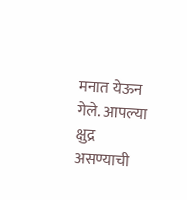मनात येऊन गेले. आपल्या क्षुद्र असण्याची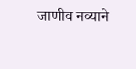जाणीव नव्याने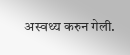अस्वथ्य करुन गेली.